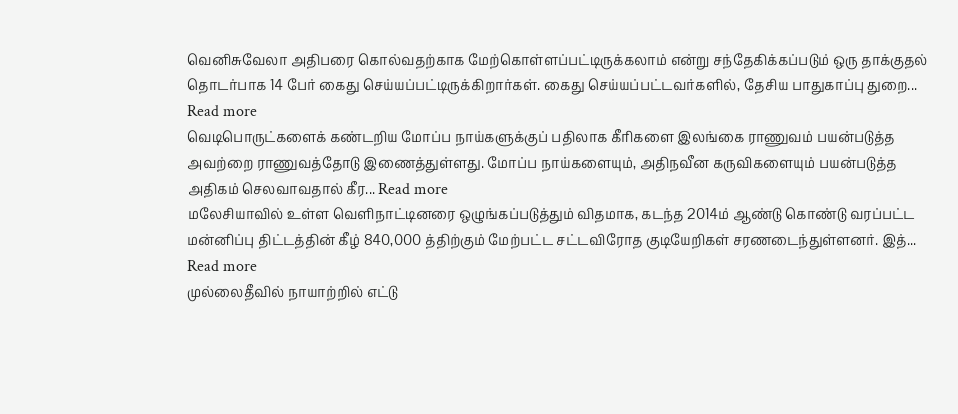வெனிசுவேலா அதிபரை கொல்வதற்காக மேற்கொள்ளப்பட்டிருக்கலாம் என்று சந்தேகிக்கப்படும் ஒரு தாக்குதல் தொடர்பாக 14 பேர் கைது செய்யப்பட்டிருக்கிறார்கள். கைது செய்யப்பட்டவர்களில், தேசிய பாதுகாப்பு துறை... Read more
வெடிபொருட்களைக் கண்டறிய மோப்ப நாய்களுக்குப் பதிலாக கீரிகளை இலங்கை ராணுவம் பயன்படுத்த அவற்றை ராணுவத்தோடு இணைத்துள்ளது. மோப்ப நாய்களையும், அதிநவீன கருவிகளையும் பயன்படுத்த அதிகம் செலவாவதால் கீர... Read more
மலேசியாவில் உள்ள வெளிநாட்டினரை ஒழுங்கப்படுத்தும் விதமாக, கடந்த 2014ம் ஆண்டு கொண்டு வரப்பட்ட மன்னிப்பு திட்டத்தின் கீழ் 840,000 த்திற்கும் மேற்பட்ட சட்டவிரோத குடியேறிகள் சரணடைந்துள்ளனர். இத்... Read more
முல்லைதீவில் நாயாற்றில் எட்டு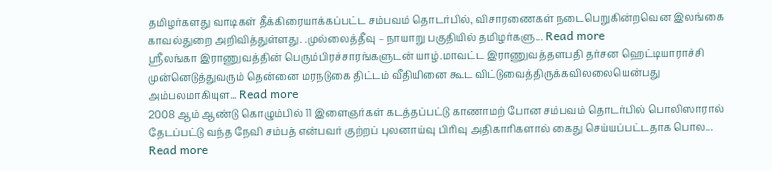தமிழர்களது வாடிகள் தீக்கிரையாக்கப்பட்ட சம்பவம் தொடர்பில், விசாரணைகள் நடைபெறுகின்றவென இலங்கை காவல்துறை அறிவித்துள்ளது. .முல்லைத்தீவு – நாயாறு பகுதியில் தமிழர்களு... Read more
ஶ்ரீலங்கா இராணுவத்தின் பெரும்பிரச்சாரங்களுடன் யாழ்.மாவட்ட இராணுவத்தளபதி தர்சன ஹெட்டியாராச்சி முன்னெடுத்துவரும் தென்னை மரநடுகை திட்டம் வீதியினை கூட விட்டுவைத்திருக்கவிலலையென்பது அம்பலமாகியுள... Read more
2008 ஆம் ஆண்டு கொழும்பில் 11 இளைஞர்கள் கடத்தப்பட்டு காணாமற் போன சம்பவம் தொடர்பில் பொலிஸாரால் தேடப்பட்டு வந்த நேவி சம்பத் என்பவர் குற்றப் புலனாய்வு பிரிவு அதிகாரிகளால் கைது செய்யப்பட்டதாக பொல... Read more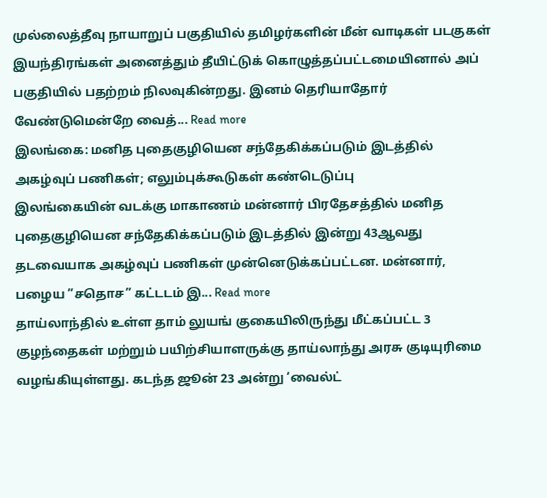முல்லைத்தீவு நாயாறுப் பகுதியில் தமிழர்களின் மீன் வாடிகள் படகுகள் இயந்திரங்கள் அனைத்தும் தீயிட்டுக் கொழுத்தப்பட்டமையினால் அப் பகுதியில் பதற்றம் நிலவுகின்றது. இனம் தெரியாதோர் வேண்டுமென்றே வைத்... Read more
இலங்கை: மனித புதைகுழியென சந்தேகிக்கப்படும் இடத்தில் அகழ்வுப் பணிகள்; எலும்புக்கூடுகள் கண்டெடுப்பு
இலங்கையின் வடக்கு மாகாணம் மன்னார் பிரதேசத்தில் மனித புதைகுழியென சந்தேகிக்கப்படும் இடத்தில் இன்று 43ஆவது தடவையாக அகழ்வுப் பணிகள் முன்னெடுக்கப்பட்டன. மன்னார், பழைய ”சதொச” கட்டடம் இ... Read more
தாய்லாந்தில் உள்ள தாம் லுயங் குகையிலிருந்து மீட்கப்பட்ட 3 குழந்தைகள் மற்றும் பயிற்சியாளருக்கு தாய்லாந்து அரசு குடியுரிமை வழங்கியுள்ளது. கடந்த ஜூன் 23 அன்று ‘வைல்ட்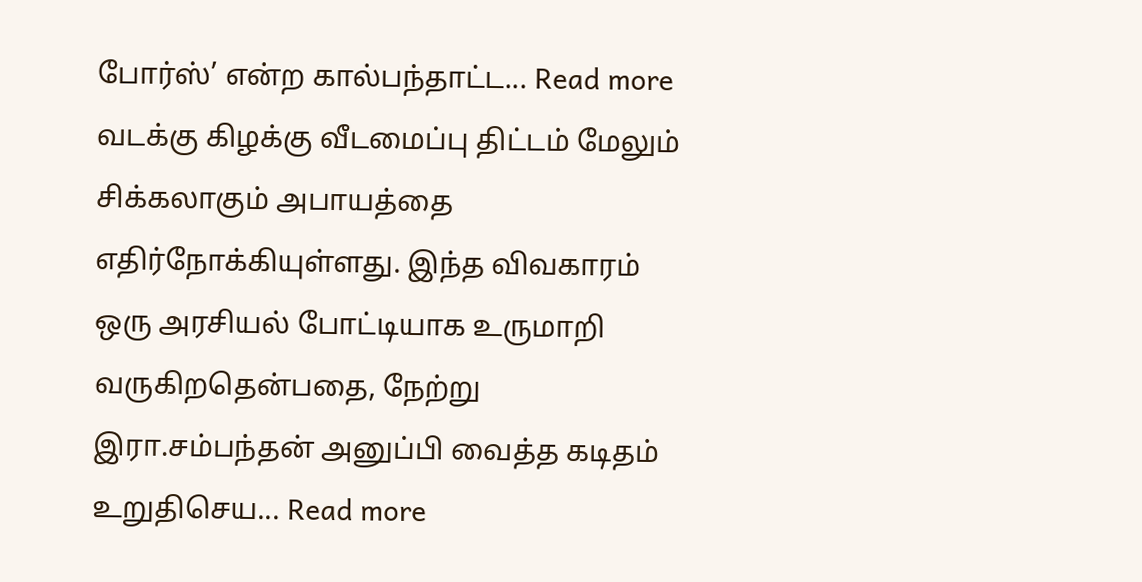போர்ஸ்’ என்ற கால்பந்தாட்ட... Read more
வடக்கு கிழக்கு வீடமைப்பு திட்டம் மேலும் சிக்கலாகும் அபாயத்தை எதிர்நோக்கியுள்ளது. இந்த விவகாரம் ஒரு அரசியல் போட்டியாக உருமாறி வருகிறதென்பதை, நேற்று இரா.சம்பந்தன் அனுப்பி வைத்த கடிதம் உறுதிசெய... Read more